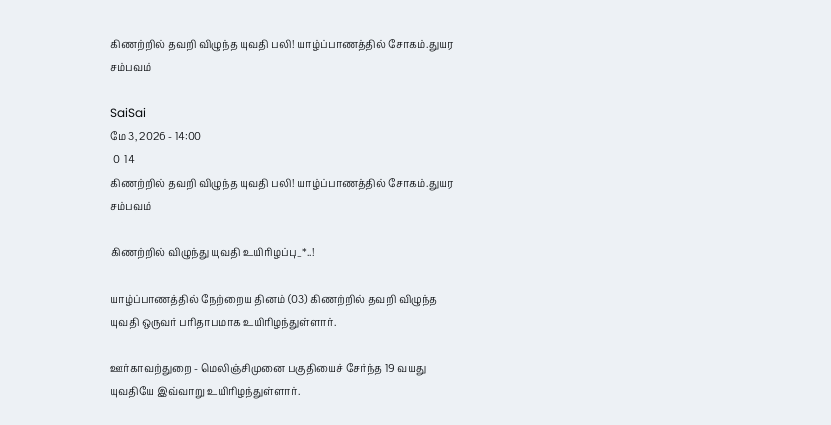கிணற்றில் தவறி விழுந்த யுவதி பலி! யாழ்ப்பாணத்தில் சோகம்.துயர சம்பவம்

SaiSai
மே 3, 2026 - 14:00
 0  14
கிணற்றில் தவறி விழுந்த யுவதி பலி! யாழ்ப்பாணத்தில் சோகம்.துயர சம்பவம்

கிணற்றில் விழுந்து யுவதி உயிரிழப்பு_*..!

யாழ்ப்பாணத்தில் நேற்றைய தினம் (03) கிணற்றில் தவறி விழுந்த யுவதி ஒருவர் பரிதாபமாக உயிரிழந்துள்ளார்.

ஊர்காவற்துறை - மெலிஞ்சிமுனை பகுதியைச் சேர்ந்த 19 வயது யுவதியே இவ்வாறு உயிரிழந்துள்ளார்.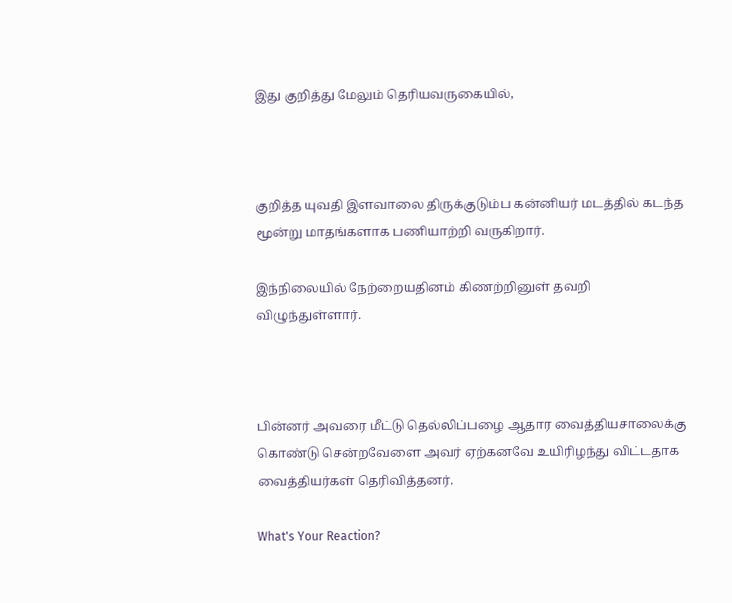இது குறித்து மேலும் தெரியவருகையில்,



குறித்த யுவதி இளவாலை திருக்குடும்ப கன்னியர் மடத்தில் கடந்த மூன்று மாதங்களாக பணியாற்றி வருகிறார்.

இந்நிலையில் நேற்றையதினம் கிணற்றினுள் தவறி விழுந்துள்ளார்.



பின்னர் அவரை மீட்டு தெல்லிப்பழை ஆதார வைத்தியசாலைக்கு கொண்டு சென்றவேளை அவர் ஏற்கனவே உயிரிழந்து விட்டதாக வைத்தியர்கள் தெரிவித்தனர்.

What's Your Reaction?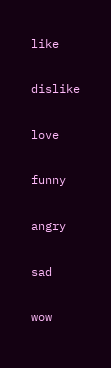like

dislike

love

funny

angry

sad

wow